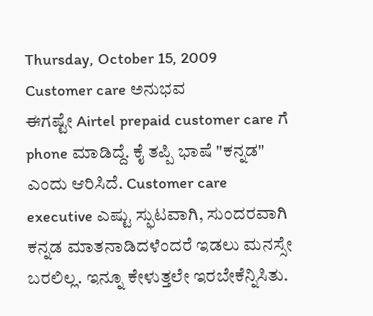Thursday, October 15, 2009
Customer care ಅನುಭವ
ಈಗಷ್ಟೇ Airtel prepaid customer care ಗೆ phone ಮಾಡಿದ್ದೆ. ಕೈ ತಪ್ಪಿ ಭಾಷೆ "ಕನ್ನಡ" ಎಂದು ಆರಿಸಿದೆ. Customer care executive ಎಷ್ಟು ಸ್ಫುಟವಾಗಿ, ಸುಂದರವಾಗಿ ಕನ್ನಡ ಮಾತನಾಡಿದಳೆಂದರೆ ಇಡಲು ಮನಸ್ಸೇ ಬರಲಿಲ್ಲ. ಇನ್ನೂ ಕೇಳುತ್ತಲೇ ಇರಬೇಕೆನ್ನಿಸಿತು.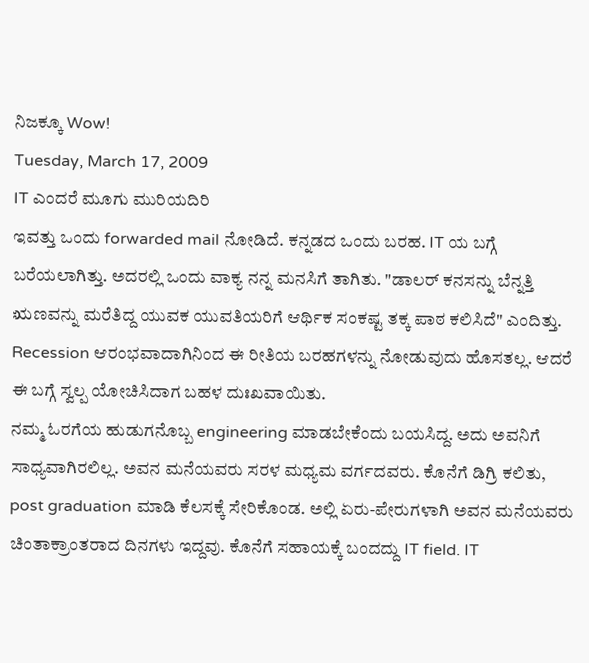ನಿಜಕ್ಕೂ Wow!
Tuesday, March 17, 2009
IT ಎಂದರೆ ಮೂಗು ಮುರಿಯದಿರಿ
ಇವತ್ತು ಒಂದು forwarded mail ನೋಡಿದೆ. ಕನ್ನಡದ ಒಂದು ಬರಹ. IT ಯ ಬಗ್ಗೆ ಬರೆಯಲಾಗಿತ್ತು. ಅದರಲ್ಲಿ ಒಂದು ವಾಕ್ಯ ನನ್ನ ಮನಸಿಗೆ ತಾಗಿತು. "ಡಾಲರ್ ಕನಸನ್ನು ಬೆನ್ನತ್ತಿ ಋಣವನ್ನು ಮರೆತಿದ್ದ ಯುವಕ ಯುವತಿಯರಿಗೆ ಆರ್ಥಿಕ ಸಂಕಷ್ಟ ತಕ್ಕ ಪಾಠ ಕಲಿಸಿದೆ" ಎಂದಿತ್ತು. Recession ಆರಂಭವಾದಾಗಿನಿಂದ ಈ ರೀತಿಯ ಬರಹಗಳನ್ನು ನೋಡುವುದು ಹೊಸತಲ್ಲ. ಆದರೆ ಈ ಬಗ್ಗೆ ಸ್ವಲ್ಪ ಯೋಚಿಸಿದಾಗ ಬಹಳ ದುಃಖವಾಯಿತು.
ನಮ್ಮ ಓರಗೆಯ ಹುಡುಗನೊಬ್ಬ engineering ಮಾಡಬೇಕೆಂದು ಬಯಸಿದ್ದ. ಅದು ಅವನಿಗೆ ಸಾಧ್ಯವಾಗಿರಲಿಲ್ಲ. ಅವನ ಮನೆಯವರು ಸರಳ ಮಧ್ಯಮ ವರ್ಗದವರು. ಕೊನೆಗೆ ಡಿಗ್ರಿ ಕಲಿತು, post graduation ಮಾಡಿ ಕೆಲಸಕ್ಕೆ ಸೇರಿಕೊಂಡ. ಅಲ್ಲಿ ಏರು-ಪೇರುಗಳಾಗಿ ಅವನ ಮನೆಯವರು ಚಿಂತಾಕ್ರಾಂತರಾದ ದಿನಗಳು ಇದ್ದವು. ಕೊನೆಗೆ ಸಹಾಯಕ್ಕೆ ಬಂದದ್ದು IT field. IT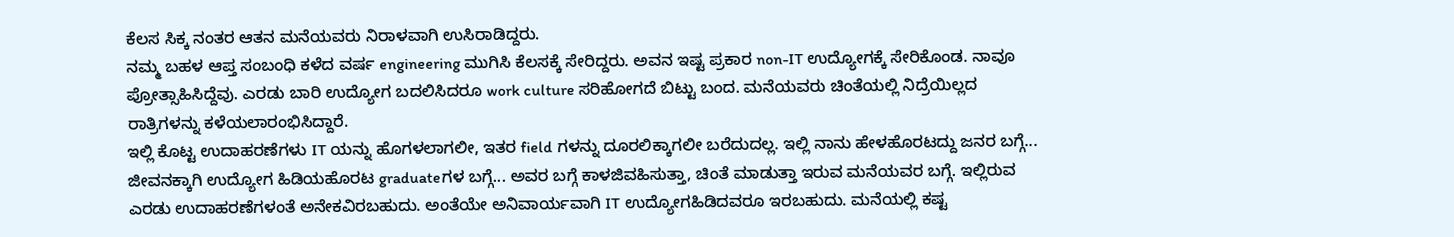ಕೆಲಸ ಸಿಕ್ಕ ನಂತರ ಆತನ ಮನೆಯವರು ನಿರಾಳವಾಗಿ ಉಸಿರಾಡಿದ್ದರು.
ನಮ್ಮ ಬಹಳ ಆಪ್ತ ಸಂಬಂಧಿ ಕಳೆದ ವರ್ಷ engineering ಮುಗಿಸಿ ಕೆಲಸಕ್ಕೆ ಸೇರಿದ್ದರು. ಅವನ ಇಷ್ಟ ಪ್ರಕಾರ non-IT ಉದ್ಯೋಗಕ್ಕೆ ಸೇರಿಕೊಂಡ. ನಾವೂ ಪ್ರೋತ್ಸಾಹಿಸಿದ್ದೆವು. ಎರಡು ಬಾರಿ ಉದ್ಯೋಗ ಬದಲಿಸಿದರೂ work culture ಸರಿಹೋಗದೆ ಬಿಟ್ಟು ಬಂದ. ಮನೆಯವರು ಚಿಂತೆಯಲ್ಲಿ ನಿದ್ರೆಯಿಲ್ಲದ ರಾತ್ರಿಗಳನ್ನು ಕಳೆಯಲಾರಂಭಿಸಿದ್ದಾರೆ.
ಇಲ್ಲಿ ಕೊಟ್ಟ ಉದಾಹರಣೆಗಳು IT ಯನ್ನು ಹೊಗಳಲಾಗಲೀ, ಇತರ field ಗಳನ್ನು ದೂರಲಿಕ್ಕಾಗಲೀ ಬರೆದುದಲ್ಲ. ಇಲ್ಲಿ ನಾನು ಹೇಳಹೊರಟದ್ದು ಜನರ ಬಗ್ಗೆ... ಜೀವನಕ್ಕಾಗಿ ಉದ್ಯೋಗ ಹಿಡಿಯಹೊರಟ graduateಗಳ ಬಗ್ಗೆ... ಅವರ ಬಗ್ಗೆ ಕಾಳಜಿವಹಿಸುತ್ತಾ, ಚಿಂತೆ ಮಾಡುತ್ತಾ ಇರುವ ಮನೆಯವರ ಬಗ್ಗೆ. ಇಲ್ಲಿರುವ ಎರಡು ಉದಾಹರಣೆಗಳಂತೆ ಅನೇಕವಿರಬಹುದು. ಅಂತೆಯೇ ಅನಿವಾರ್ಯವಾಗಿ IT ಉದ್ಯೋಗಹಿಡಿದವರೂ ಇರಬಹುದು. ಮನೆಯಲ್ಲಿ ಕಷ್ಟ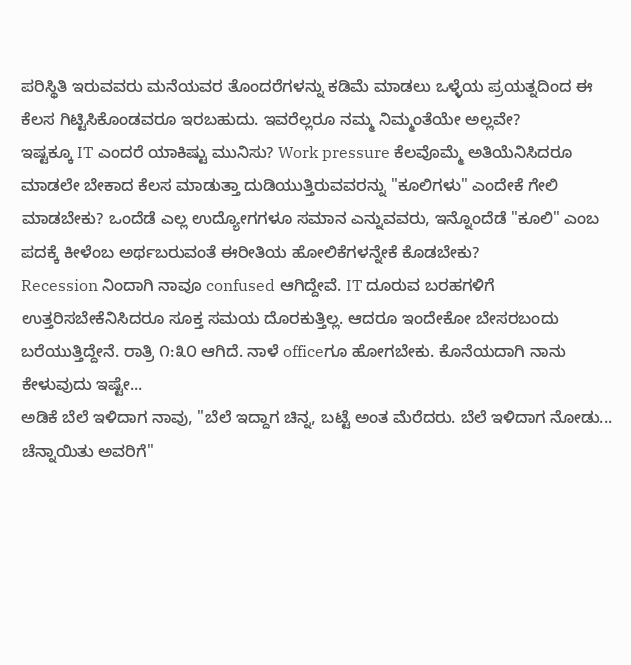ಪರಿಸ್ಥಿತಿ ಇರುವವರು ಮನೆಯವರ ತೊಂದರೆಗಳನ್ನು ಕಡಿಮೆ ಮಾಡಲು ಒಳ್ಳೆಯ ಪ್ರಯತ್ನದಿಂದ ಈ ಕೆಲಸ ಗಿಟ್ಟಿಸಿಕೊಂಡವರೂ ಇರಬಹುದು. ಇವರೆಲ್ಲರೂ ನಮ್ಮ ನಿಮ್ಮಂತೆಯೇ ಅಲ್ಲವೇ?
ಇಷ್ಟಕ್ಕೂ IT ಎಂದರೆ ಯಾಕಿಷ್ಟು ಮುನಿಸು? Work pressure ಕೆಲವೊಮ್ಮೆ ಅತಿಯೆನಿಸಿದರೂ ಮಾಡಲೇ ಬೇಕಾದ ಕೆಲಸ ಮಾಡುತ್ತಾ ದುಡಿಯುತ್ತಿರುವವರನ್ನು "ಕೂಲಿಗಳು" ಎಂದೇಕೆ ಗೇಲಿ ಮಾಡಬೇಕು? ಒಂದೆಡೆ ಎಲ್ಲ ಉದ್ಯೋಗಗಳೂ ಸಮಾನ ಎನ್ನುವವರು, ಇನ್ನೊಂದೆಡೆ "ಕೂಲಿ" ಎಂಬ ಪದಕ್ಕೆ ಕೀಳೆಂಬ ಅರ್ಥಬರುವಂತೆ ಈರೀತಿಯ ಹೋಲಿಕೆಗಳನ್ನೇಕೆ ಕೊಡಬೇಕು?
Recession ನಿಂದಾಗಿ ನಾವೂ confused ಆಗಿದ್ದೇವೆ. IT ದೂರುವ ಬರಹಗಳಿಗೆ ಉತ್ತರಿಸಬೇಕೆನಿಸಿದರೂ ಸೂಕ್ತ ಸಮಯ ದೊರಕುತ್ತಿಲ್ಲ. ಆದರೂ ಇಂದೇಕೋ ಬೇಸರಬಂದು ಬರೆಯುತ್ತಿದ್ದೇನೆ. ರಾತ್ರಿ ೧:೩೦ ಆಗಿದೆ. ನಾಳೆ officeಗೂ ಹೋಗಬೇಕು. ಕೊನೆಯದಾಗಿ ನಾನು ಕೇಳುವುದು ಇಷ್ಟೇ...
ಅಡಿಕೆ ಬೆಲೆ ಇಳಿದಾಗ ನಾವು, "ಬೆಲೆ ಇದ್ದಾಗ ಚಿನ್ನ, ಬಟ್ಟೆ ಅಂತ ಮೆರೆದರು. ಬೆಲೆ ಇಳಿದಾಗ ನೋಡು... ಚೆನ್ನಾಯಿತು ಅವರಿಗೆ"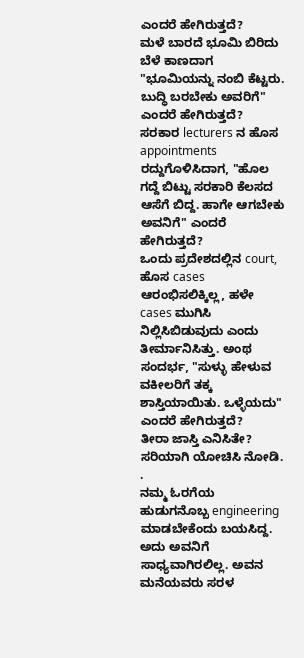ಎಂದರೆ ಹೇಗಿರುತ್ತದೆ?
ಮಳೆ ಬಾರದೆ ಭೂಮಿ ಬಿರಿದು ಬೆಳೆ ಕಾಣದಾಗ "ಭೂಮಿಯನ್ನು ನಂಬಿ ಕೆಟ್ಟರು. ಬುದ್ಧಿ ಬರಬೇಕು ಅವರಿಗೆ" ಎಂದರೆ ಹೇಗಿರುತ್ತದೆ?
ಸರಕಾರ lecturers ನ ಹೊಸ appointments ರದ್ದುಗೊಳಿಸಿದಾಗ, "ಹೊಲ ಗದ್ದೆ ಬಿಟ್ಟು ಸರಕಾರಿ ಕೆಲಸದ ಆಸೆಗೆ ಬಿದ್ದ. ಹಾಗೇ ಆಗಬೇಕು ಅವನಿಗೆ" ಎಂದರೆ ಹೇಗಿರುತ್ತದೆ?
ಒಂದು ಪ್ರದೇಶದಲ್ಲಿನ court, ಹೊಸ cases ಆರಂಭಿಸಲಿಕ್ಕಿಲ್ಲ, ಹಳೇ cases ಮುಗಿಸಿ ನಿಲ್ಲಿಸಿಬಿಡುವುದು ಎಂದು ತೀರ್ಮಾನಿಸಿತ್ತು. ಅಂಥ ಸಂದರ್ಭ, "ಸುಳ್ಳು ಹೇಳುವ ವಕೀಲರಿಗೆ ತಕ್ಕ ಶಾಸ್ತಿಯಾಯಿತು. ಒಳ್ಳೆಯದು" ಎಂದರೆ ಹೇಗಿರುತ್ತದೆ?
ತೀರಾ ಜಾಸ್ತಿ ಎನಿಸಿತೇ? ಸರಿಯಾಗಿ ಯೋಚಿಸಿ ನೋಡಿ.
.
ನಮ್ಮ ಓರಗೆಯ ಹುಡುಗನೊಬ್ಬ engineering ಮಾಡಬೇಕೆಂದು ಬಯಸಿದ್ದ. ಅದು ಅವನಿಗೆ ಸಾಧ್ಯವಾಗಿರಲಿಲ್ಲ. ಅವನ ಮನೆಯವರು ಸರಳ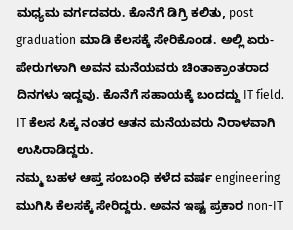ಮಧ್ಯಮ ವರ್ಗದವರು. ಕೊನೆಗೆ ಡಿಗ್ರಿ ಕಲಿತು, post graduation ಮಾಡಿ ಕೆಲಸಕ್ಕೆ ಸೇರಿಕೊಂಡ. ಅಲ್ಲಿ ಏರು-ಪೇರುಗಳಾಗಿ ಅವನ ಮನೆಯವರು ಚಿಂತಾಕ್ರಾಂತರಾದ ದಿನಗಳು ಇದ್ದವು. ಕೊನೆಗೆ ಸಹಾಯಕ್ಕೆ ಬಂದದ್ದು IT field. IT ಕೆಲಸ ಸಿಕ್ಕ ನಂತರ ಆತನ ಮನೆಯವರು ನಿರಾಳವಾಗಿ ಉಸಿರಾಡಿದ್ದರು.
ನಮ್ಮ ಬಹಳ ಆಪ್ತ ಸಂಬಂಧಿ ಕಳೆದ ವರ್ಷ engineering ಮುಗಿಸಿ ಕೆಲಸಕ್ಕೆ ಸೇರಿದ್ದರು. ಅವನ ಇಷ್ಟ ಪ್ರಕಾರ non-IT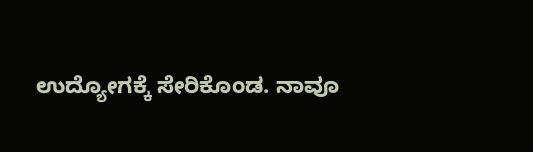ಉದ್ಯೋಗಕ್ಕೆ ಸೇರಿಕೊಂಡ. ನಾವೂ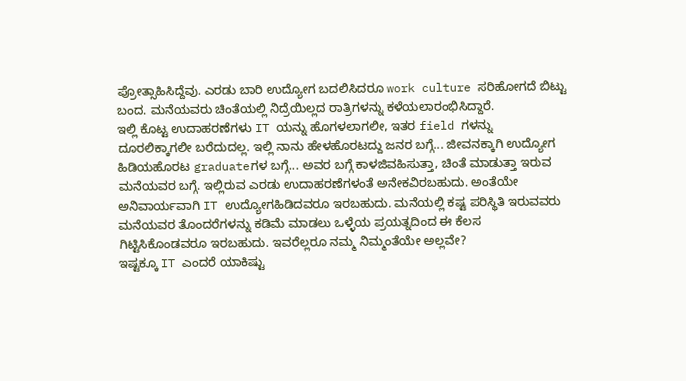ಪ್ರೋತ್ಸಾಹಿಸಿದ್ದೆವು. ಎರಡು ಬಾರಿ ಉದ್ಯೋಗ ಬದಲಿಸಿದರೂ work culture ಸರಿಹೋಗದೆ ಬಿಟ್ಟು ಬಂದ. ಮನೆಯವರು ಚಿಂತೆಯಲ್ಲಿ ನಿದ್ರೆಯಿಲ್ಲದ ರಾತ್ರಿಗಳನ್ನು ಕಳೆಯಲಾರಂಭಿಸಿದ್ದಾರೆ.
ಇಲ್ಲಿ ಕೊಟ್ಟ ಉದಾಹರಣೆಗಳು IT ಯನ್ನು ಹೊಗಳಲಾಗಲೀ, ಇತರ field ಗಳನ್ನು ದೂರಲಿಕ್ಕಾಗಲೀ ಬರೆದುದಲ್ಲ. ಇಲ್ಲಿ ನಾನು ಹೇಳಹೊರಟದ್ದು ಜನರ ಬಗ್ಗೆ... ಜೀವನಕ್ಕಾಗಿ ಉದ್ಯೋಗ ಹಿಡಿಯಹೊರಟ graduateಗಳ ಬಗ್ಗೆ... ಅವರ ಬಗ್ಗೆ ಕಾಳಜಿವಹಿಸುತ್ತಾ, ಚಿಂತೆ ಮಾಡುತ್ತಾ ಇರುವ ಮನೆಯವರ ಬಗ್ಗೆ. ಇಲ್ಲಿರುವ ಎರಡು ಉದಾಹರಣೆಗಳಂತೆ ಅನೇಕವಿರಬಹುದು. ಅಂತೆಯೇ ಅನಿವಾರ್ಯವಾಗಿ IT ಉದ್ಯೋಗಹಿಡಿದವರೂ ಇರಬಹುದು. ಮನೆಯಲ್ಲಿ ಕಷ್ಟ ಪರಿಸ್ಥಿತಿ ಇರುವವರು ಮನೆಯವರ ತೊಂದರೆಗಳನ್ನು ಕಡಿಮೆ ಮಾಡಲು ಒಳ್ಳೆಯ ಪ್ರಯತ್ನದಿಂದ ಈ ಕೆಲಸ ಗಿಟ್ಟಿಸಿಕೊಂಡವರೂ ಇರಬಹುದು. ಇವರೆಲ್ಲರೂ ನಮ್ಮ ನಿಮ್ಮಂತೆಯೇ ಅಲ್ಲವೇ?
ಇಷ್ಟಕ್ಕೂ IT ಎಂದರೆ ಯಾಕಿಷ್ಟು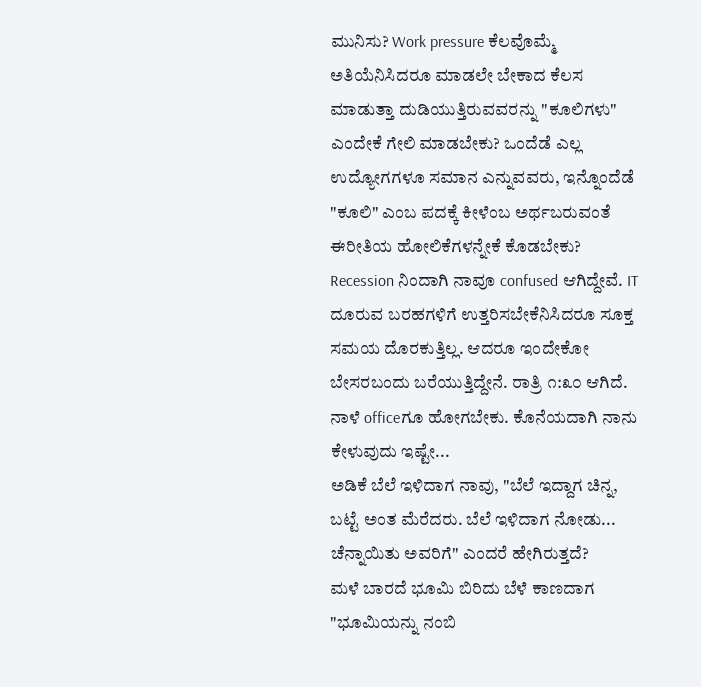ಮುನಿಸು? Work pressure ಕೆಲವೊಮ್ಮೆ ಅತಿಯೆನಿಸಿದರೂ ಮಾಡಲೇ ಬೇಕಾದ ಕೆಲಸ ಮಾಡುತ್ತಾ ದುಡಿಯುತ್ತಿರುವವರನ್ನು "ಕೂಲಿಗಳು" ಎಂದೇಕೆ ಗೇಲಿ ಮಾಡಬೇಕು? ಒಂದೆಡೆ ಎಲ್ಲ ಉದ್ಯೋಗಗಳೂ ಸಮಾನ ಎನ್ನುವವರು, ಇನ್ನೊಂದೆಡೆ "ಕೂಲಿ" ಎಂಬ ಪದಕ್ಕೆ ಕೀಳೆಂಬ ಅರ್ಥಬರುವಂತೆ ಈರೀತಿಯ ಹೋಲಿಕೆಗಳನ್ನೇಕೆ ಕೊಡಬೇಕು?
Recession ನಿಂದಾಗಿ ನಾವೂ confused ಆಗಿದ್ದೇವೆ. IT ದೂರುವ ಬರಹಗಳಿಗೆ ಉತ್ತರಿಸಬೇಕೆನಿಸಿದರೂ ಸೂಕ್ತ ಸಮಯ ದೊರಕುತ್ತಿಲ್ಲ. ಆದರೂ ಇಂದೇಕೋ ಬೇಸರಬಂದು ಬರೆಯುತ್ತಿದ್ದೇನೆ. ರಾತ್ರಿ ೧:೩೦ ಆಗಿದೆ. ನಾಳೆ officeಗೂ ಹೋಗಬೇಕು. ಕೊನೆಯದಾಗಿ ನಾನು ಕೇಳುವುದು ಇಷ್ಟೇ...
ಅಡಿಕೆ ಬೆಲೆ ಇಳಿದಾಗ ನಾವು, "ಬೆಲೆ ಇದ್ದಾಗ ಚಿನ್ನ, ಬಟ್ಟೆ ಅಂತ ಮೆರೆದರು. ಬೆಲೆ ಇಳಿದಾಗ ನೋಡು... ಚೆನ್ನಾಯಿತು ಅವರಿಗೆ" ಎಂದರೆ ಹೇಗಿರುತ್ತದೆ?
ಮಳೆ ಬಾರದೆ ಭೂಮಿ ಬಿರಿದು ಬೆಳೆ ಕಾಣದಾಗ "ಭೂಮಿಯನ್ನು ನಂಬಿ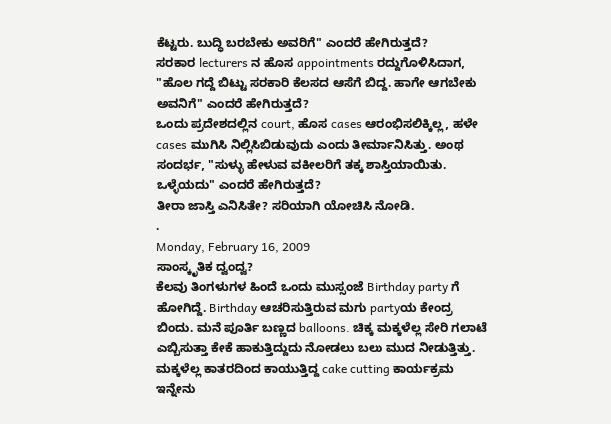ಕೆಟ್ಟರು. ಬುದ್ಧಿ ಬರಬೇಕು ಅವರಿಗೆ" ಎಂದರೆ ಹೇಗಿರುತ್ತದೆ?
ಸರಕಾರ lecturers ನ ಹೊಸ appointments ರದ್ದುಗೊಳಿಸಿದಾಗ, "ಹೊಲ ಗದ್ದೆ ಬಿಟ್ಟು ಸರಕಾರಿ ಕೆಲಸದ ಆಸೆಗೆ ಬಿದ್ದ. ಹಾಗೇ ಆಗಬೇಕು ಅವನಿಗೆ" ಎಂದರೆ ಹೇಗಿರುತ್ತದೆ?
ಒಂದು ಪ್ರದೇಶದಲ್ಲಿನ court, ಹೊಸ cases ಆರಂಭಿಸಲಿಕ್ಕಿಲ್ಲ, ಹಳೇ cases ಮುಗಿಸಿ ನಿಲ್ಲಿಸಿಬಿಡುವುದು ಎಂದು ತೀರ್ಮಾನಿಸಿತ್ತು. ಅಂಥ ಸಂದರ್ಭ, "ಸುಳ್ಳು ಹೇಳುವ ವಕೀಲರಿಗೆ ತಕ್ಕ ಶಾಸ್ತಿಯಾಯಿತು. ಒಳ್ಳೆಯದು" ಎಂದರೆ ಹೇಗಿರುತ್ತದೆ?
ತೀರಾ ಜಾಸ್ತಿ ಎನಿಸಿತೇ? ಸರಿಯಾಗಿ ಯೋಚಿಸಿ ನೋಡಿ.
.
Monday, February 16, 2009
ಸಾಂಸ್ಕೃತಿಕ ದ್ವಂದ್ವ?
ಕೆಲವು ತಿಂಗಳುಗಳ ಹಿಂದೆ ಒಂದು ಮುಸ್ಸಂಜೆ Birthday party ಗೆ ಹೋಗಿದ್ದೆ. Birthday ಆಚರಿಸುತ್ತಿರುವ ಮಗು partyಯ ಕೇಂದ್ರ ಬಿಂದು. ಮನೆ ಪೂರ್ತಿ ಬಣ್ಣದ balloons. ಚಿಕ್ಕ ಮಕ್ಕಳೆಲ್ಲ ಸೇರಿ ಗಲಾಟೆ ಎಬ್ಬಿಸುತ್ತಾ ಕೇಕೆ ಹಾಕುತ್ತಿದ್ದುದು ನೋಡಲು ಬಲು ಮುದ ನೀಡುತ್ತಿತ್ತು. ಮಕ್ಕಳೆಲ್ಲ ಕಾತರದಿಂದ ಕಾಯುತ್ತಿದ್ದ cake cutting ಕಾರ್ಯಕ್ರಮ ಇನ್ನೇನು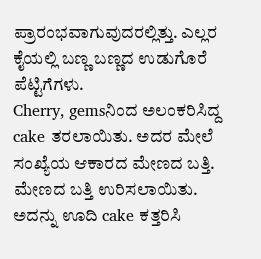ಪ್ರಾರಂಭವಾಗುವುದರಲ್ಲಿತ್ತು. ಎಲ್ಲರ ಕೈಯಲ್ಲಿ ಬಣ್ಣ ಬಣ್ಣದ ಉಡುಗೊರೆ ಪೆಟ್ಟಿಗೆಗಳು.
Cherry, gemsನಿಂದ ಅಲಂಕರಿಸಿದ್ದ cake ತರಲಾಯಿತು. ಅದರ ಮೇಲೆ ಸಂಖ್ಯೆಯ ಆಕಾರದ ಮೇಣದ ಬತ್ತಿ. ಮೇಣದ ಬತ್ತಿ ಉರಿಸಲಾಯಿತು. ಅದನ್ನು ಊದಿ cake ಕತ್ತರಿಸಿ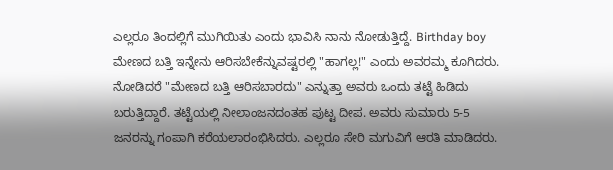ಎಲ್ಲರೂ ತಿಂದಲ್ಲಿಗೆ ಮುಗಿಯಿತು ಎಂದು ಭಾವಿಸಿ ನಾನು ನೋಡುತ್ತಿದ್ದೆ. Birthday boy ಮೇಣದ ಬತ್ತಿ ಇನ್ನೇನು ಆರಿಸಬೇಕೆನ್ನುವಷ್ಟರಲ್ಲಿ "ಹಾಗಲ್ಲ!" ಎಂದು ಅವರಮ್ಮ ಕೂಗಿದರು. ನೋಡಿದರೆ "ಮೇಣದ ಬತ್ತಿ ಆರಿಸಬಾರದು" ಎನ್ನುತ್ತಾ ಅವರು ಒಂದು ತಟ್ಟೆ ಹಿಡಿದು ಬರುತ್ತಿದ್ದಾರೆ. ತಟ್ಟೆಯಲ್ಲಿ ನೀಲಾಂಜನದಂತಹ ಪುಟ್ಟ ದೀಪ. ಅವರು ಸುಮಾರು 5-5 ಜನರನ್ನು ಗಂಪಾಗಿ ಕರೆಯಲಾರಂಭಿಸಿದರು. ಎಲ್ಲರೂ ಸೇರಿ ಮಗುವಿಗೆ ಆರತಿ ಮಾಡಿದರು.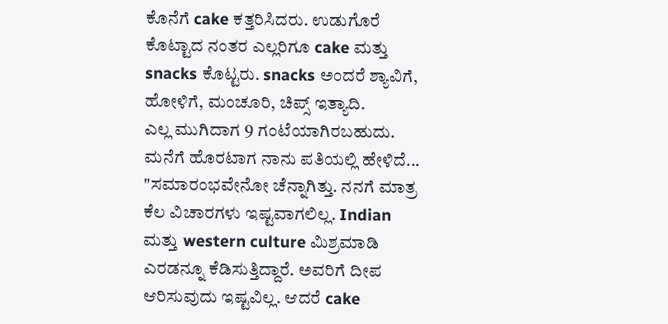ಕೊನೆಗೆ cake ಕತ್ತರಿಸಿದರು. ಉಡುಗೊರೆ ಕೊಟ್ಟಾದ ನಂತರ ಎಲ್ಲರಿಗೂ cake ಮತ್ತು snacks ಕೊಟ್ಟರು. snacks ಅಂದರೆ ಶ್ಯಾವಿಗೆ, ಹೋಳಿಗೆ, ಮಂಚೂರಿ, ಚಿಪ್ಸ್ ಇತ್ಯಾದಿ.
ಎಲ್ಲ ಮುಗಿದಾಗ 9 ಗಂಟೆಯಾಗಿರಬಹುದು. ಮನೆಗೆ ಹೊರಟಾಗ ನಾನು ಪತಿಯಲ್ಲಿ ಹೇಳಿದೆ...
"ಸಮಾರಂಭವೇನೋ ಚೆನ್ನಾಗಿತ್ತು. ನನಗೆ ಮಾತ್ರ ಕೆಲ ವಿಚಾರಗಳು ಇಷ್ಟವಾಗಲಿಲ್ಲ. Indian ಮತ್ತು western culture ಮಿಶ್ರಮಾಡಿ ಎರಡನ್ನೂ ಕೆಡಿಸುತ್ತಿದ್ದಾರೆ. ಅವರಿಗೆ ದೀಪ ಆರಿಸುವುದು ಇಷ್ಟವಿಲ್ಲ. ಆದರೆ cake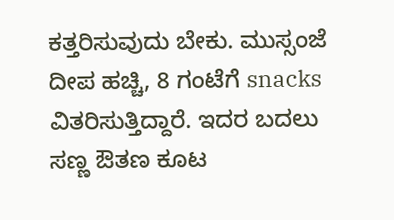ಕತ್ತರಿಸುವುದು ಬೇಕು. ಮುಸ್ಸಂಜೆ ದೀಪ ಹಚ್ಚಿ, 8 ಗಂಟೆಗೆ snacks ವಿತರಿಸುತ್ತಿದ್ದಾರೆ. ಇದರ ಬದಲು ಸಣ್ಣ ಔತಣ ಕೂಟ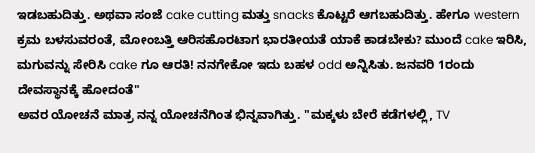ಇಡಬಹುದಿತ್ತು. ಅಥವಾ ಸಂಜೆ cake cutting ಮತ್ತು snacks ಕೊಟ್ಟರೆ ಆಗಬಹುದಿತ್ತು. ಹೇಗೂ western ಕ್ರಮ ಬಳಸುವರಂತೆ, ಮೋಂಬತ್ತಿ ಆರಿಸಹೊರಟಾಗ ಭಾರತೀಯತೆ ಯಾಕೆ ಕಾಡಬೇಕು? ಮುಂದೆ cake ಇರಿಸಿ, ಮಗುವನ್ನು ಸೇರಿಸಿ cake ಗೂ ಆರತಿ! ನನಗೇಕೋ ಇದು ಬಹಳ odd ಅನ್ನಿಸಿತು. ಜನವರಿ 1ರಂದು ದೇವಸ್ಥಾನಕ್ಕೆ ಹೋದಂತೆ"
ಅವರ ಯೋಚನೆ ಮಾತ್ರ ನನ್ನ ಯೋಚನೆಗಿಂತ ಭಿನ್ನವಾಗಿತ್ತು. "ಮಕ್ಕಳು ಬೇರೆ ಕಡೆಗಳಲ್ಲಿ, TV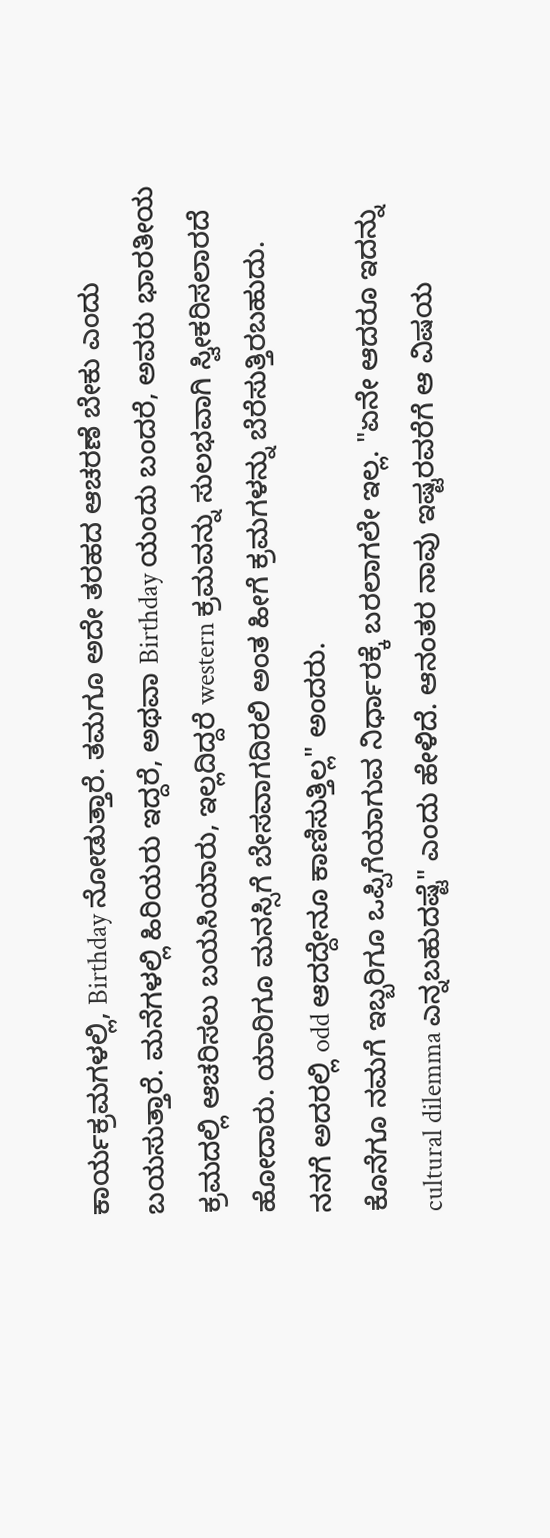ಕಾರ್ಯಕ್ರಮಗಳಲ್ಲಿ, Birthday ನೋಡುತ್ತಾರೆ. ತಮಗೂ ಅದೇ ತರಹದ ಆಚರಣೆ ಬೇಕು ಎಂದು ಬಯಸುತ್ತಾರೆ. ಮನೆಗಳಲ್ಲಿ ಹಿರಿಯರು ಇದ್ದರೆ, ಅಥವಾ Birthday ಯಂದು ಬಂದರೆ, ಅವರು ಭಾರತೀಯ ಕ್ರಮದಲ್ಲಿ ಆಚರಿಸಲು ಬಯಸಿಯಾರು, ಇಲ್ಲದಿದ್ದರೆ western ಕ್ರಮವನ್ನು ಸುಲಭವಾಗಿ ಸ್ವೀಕರಿಸಲಾರದೆ ಹೋದಾರು. ಯಾರಿಗೂ ಮನಸ್ಸಿಗೆ ಬೇಸವಾಗದಿರಲಿ ಅಂತ ಹೀಗೆ ಕ್ರಮಗಳನ್ನು ಬೆರೆಸುತ್ತಿರಬಹುದು. ನನಗೆ ಅದರಲ್ಲಿ odd ಆದದ್ದೇನೂ ಕಾಣಿಸುತ್ತಿಲ್ಲ" ಅಂದರು.
ಕೊನೆಗೂ ನಮಗೆ ಇಬ್ಬರಿಗೂ ಒಪ್ಪಿಗೆಯಾಗುವ ನಿರ್ಧಾರಕ್ಕೆ ಬರಲಾಗಲೇ ಇಲ್ಲ. "ಏನೇ ಆದರೂ ಇದನ್ನು cultural dilemma ಎನ್ನಬಹುದಷ್ಟೆ" ಎಂದು ಹೇಳಿದೆ. ಆನಂತರ ನಾವು ಇಷ್ಟರವರೆಗೆ ಆ ವಿಷಯ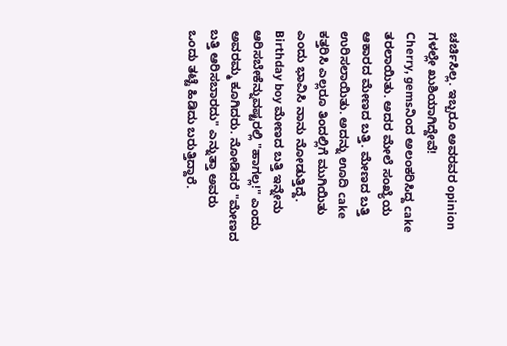ಚರ್ಚಿಸಿಲ್ಲ. ಇಬ್ಬರೂ ಅವರವರ opinion ಗಳಲ್ಲೇ ಖುಶಿಯಾಗಿದ್ದೇವೆ!
Cherry, gemsನಿಂದ ಅಲಂಕರಿಸಿದ್ದ cake ತರಲಾಯಿತು. ಅದರ ಮೇಲೆ ಸಂಖ್ಯೆಯ ಆಕಾರದ ಮೇಣದ ಬತ್ತಿ. ಮೇಣದ ಬತ್ತಿ ಉರಿಸಲಾಯಿತು. ಅದನ್ನು ಊದಿ cake ಕತ್ತರಿಸಿ ಎಲ್ಲರೂ ತಿಂದಲ್ಲಿಗೆ ಮುಗಿಯಿತು ಎಂದು ಭಾವಿಸಿ ನಾನು ನೋಡುತ್ತಿದ್ದೆ. Birthday boy ಮೇಣದ ಬತ್ತಿ ಇನ್ನೇನು ಆರಿಸಬೇಕೆನ್ನುವಷ್ಟರಲ್ಲಿ "ಹಾಗಲ್ಲ!" ಎಂದು ಅವರಮ್ಮ ಕೂಗಿದರು. ನೋಡಿದರೆ "ಮೇಣದ ಬತ್ತಿ ಆರಿಸಬಾರದು" ಎನ್ನುತ್ತಾ ಅವರು ಒಂದು ತಟ್ಟೆ ಹಿಡಿದು ಬರುತ್ತಿದ್ದಾರೆ.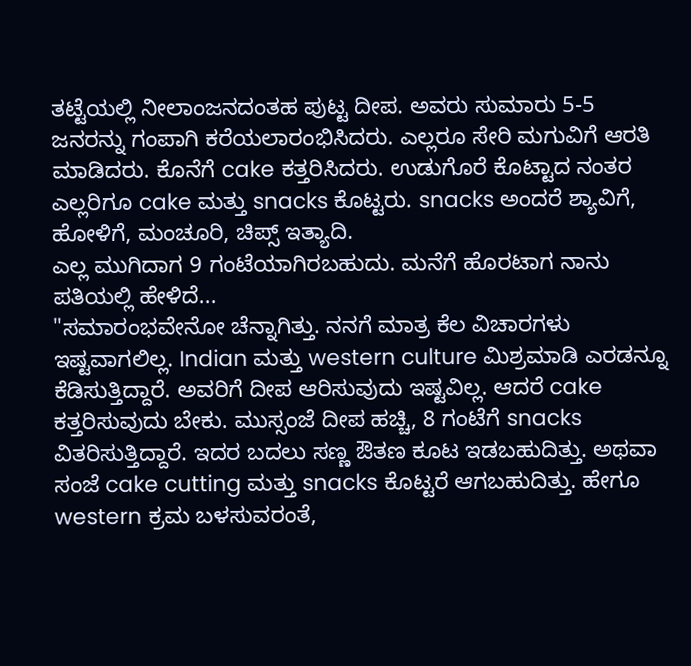ತಟ್ಟೆಯಲ್ಲಿ ನೀಲಾಂಜನದಂತಹ ಪುಟ್ಟ ದೀಪ. ಅವರು ಸುಮಾರು 5-5 ಜನರನ್ನು ಗಂಪಾಗಿ ಕರೆಯಲಾರಂಭಿಸಿದರು. ಎಲ್ಲರೂ ಸೇರಿ ಮಗುವಿಗೆ ಆರತಿ ಮಾಡಿದರು. ಕೊನೆಗೆ cake ಕತ್ತರಿಸಿದರು. ಉಡುಗೊರೆ ಕೊಟ್ಟಾದ ನಂತರ ಎಲ್ಲರಿಗೂ cake ಮತ್ತು snacks ಕೊಟ್ಟರು. snacks ಅಂದರೆ ಶ್ಯಾವಿಗೆ, ಹೋಳಿಗೆ, ಮಂಚೂರಿ, ಚಿಪ್ಸ್ ಇತ್ಯಾದಿ.
ಎಲ್ಲ ಮುಗಿದಾಗ 9 ಗಂಟೆಯಾಗಿರಬಹುದು. ಮನೆಗೆ ಹೊರಟಾಗ ನಾನು ಪತಿಯಲ್ಲಿ ಹೇಳಿದೆ...
"ಸಮಾರಂಭವೇನೋ ಚೆನ್ನಾಗಿತ್ತು. ನನಗೆ ಮಾತ್ರ ಕೆಲ ವಿಚಾರಗಳು ಇಷ್ಟವಾಗಲಿಲ್ಲ. Indian ಮತ್ತು western culture ಮಿಶ್ರಮಾಡಿ ಎರಡನ್ನೂ ಕೆಡಿಸುತ್ತಿದ್ದಾರೆ. ಅವರಿಗೆ ದೀಪ ಆರಿಸುವುದು ಇಷ್ಟವಿಲ್ಲ. ಆದರೆ cake ಕತ್ತರಿಸುವುದು ಬೇಕು. ಮುಸ್ಸಂಜೆ ದೀಪ ಹಚ್ಚಿ, 8 ಗಂಟೆಗೆ snacks ವಿತರಿಸುತ್ತಿದ್ದಾರೆ. ಇದರ ಬದಲು ಸಣ್ಣ ಔತಣ ಕೂಟ ಇಡಬಹುದಿತ್ತು. ಅಥವಾ ಸಂಜೆ cake cutting ಮತ್ತು snacks ಕೊಟ್ಟರೆ ಆಗಬಹುದಿತ್ತು. ಹೇಗೂ western ಕ್ರಮ ಬಳಸುವರಂತೆ,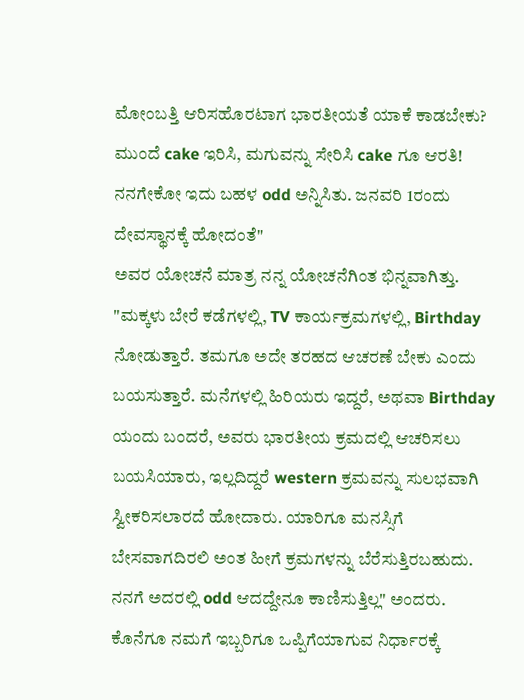ಮೋಂಬತ್ತಿ ಆರಿಸಹೊರಟಾಗ ಭಾರತೀಯತೆ ಯಾಕೆ ಕಾಡಬೇಕು? ಮುಂದೆ cake ಇರಿಸಿ, ಮಗುವನ್ನು ಸೇರಿಸಿ cake ಗೂ ಆರತಿ! ನನಗೇಕೋ ಇದು ಬಹಳ odd ಅನ್ನಿಸಿತು. ಜನವರಿ 1ರಂದು ದೇವಸ್ಥಾನಕ್ಕೆ ಹೋದಂತೆ"
ಅವರ ಯೋಚನೆ ಮಾತ್ರ ನನ್ನ ಯೋಚನೆಗಿಂತ ಭಿನ್ನವಾಗಿತ್ತು. "ಮಕ್ಕಳು ಬೇರೆ ಕಡೆಗಳಲ್ಲಿ, TV ಕಾರ್ಯಕ್ರಮಗಳಲ್ಲಿ, Birthday ನೋಡುತ್ತಾರೆ. ತಮಗೂ ಅದೇ ತರಹದ ಆಚರಣೆ ಬೇಕು ಎಂದು ಬಯಸುತ್ತಾರೆ. ಮನೆಗಳಲ್ಲಿ ಹಿರಿಯರು ಇದ್ದರೆ, ಅಥವಾ Birthday ಯಂದು ಬಂದರೆ, ಅವರು ಭಾರತೀಯ ಕ್ರಮದಲ್ಲಿ ಆಚರಿಸಲು ಬಯಸಿಯಾರು, ಇಲ್ಲದಿದ್ದರೆ western ಕ್ರಮವನ್ನು ಸುಲಭವಾಗಿ ಸ್ವೀಕರಿಸಲಾರದೆ ಹೋದಾರು. ಯಾರಿಗೂ ಮನಸ್ಸಿಗೆ ಬೇಸವಾಗದಿರಲಿ ಅಂತ ಹೀಗೆ ಕ್ರಮಗಳನ್ನು ಬೆರೆಸುತ್ತಿರಬಹುದು. ನನಗೆ ಅದರಲ್ಲಿ odd ಆದದ್ದೇನೂ ಕಾಣಿಸುತ್ತಿಲ್ಲ" ಅಂದರು.
ಕೊನೆಗೂ ನಮಗೆ ಇಬ್ಬರಿಗೂ ಒಪ್ಪಿಗೆಯಾಗುವ ನಿರ್ಧಾರಕ್ಕೆ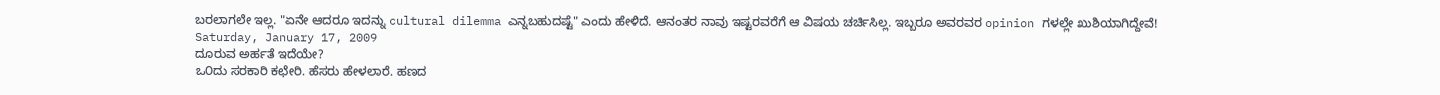ಬರಲಾಗಲೇ ಇಲ್ಲ. "ಏನೇ ಆದರೂ ಇದನ್ನು cultural dilemma ಎನ್ನಬಹುದಷ್ಟೆ" ಎಂದು ಹೇಳಿದೆ. ಆನಂತರ ನಾವು ಇಷ್ಟರವರೆಗೆ ಆ ವಿಷಯ ಚರ್ಚಿಸಿಲ್ಲ. ಇಬ್ಬರೂ ಅವರವರ opinion ಗಳಲ್ಲೇ ಖುಶಿಯಾಗಿದ್ದೇವೆ!
Saturday, January 17, 2009
ದೂರುವ ಅರ್ಹತೆ ಇದೆಯೇ?
ಒ೦ದು ಸರಕಾರಿ ಕಛೇರಿ. ಹೆಸರು ಹೇಳಲಾರೆ. ಹಣದ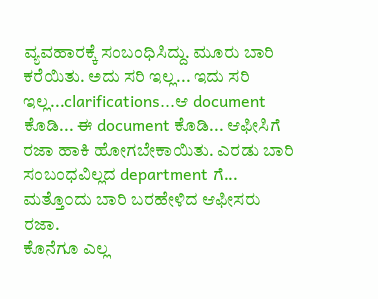ವ್ಯವಹಾರಕ್ಕೆ ಸಂಬಂಧಿಸಿದ್ದು. ಮೂರು ಬಾರಿ ಕರೆಯಿತು. ಅದು ಸರಿ ಇಲ್ಲ... ಇದು ಸರಿ ಇಲ್ಲ...clarifications...ಆ document ಕೊಡಿ... ಈ document ಕೊಡಿ... ಆಫೀಸಿಗೆ ರಜಾ ಹಾಕಿ ಹೋಗಬೇಕಾಯಿತು. ಎರಡು ಬಾರಿ ಸಂಬಂಧವಿಲ್ಲದ department ಗೆ... ಮತ್ತೊ೦ದು ಬಾರಿ ಬರಹೇಳಿದ ಆಫೀಸರು ರಜಾ.
ಕೊನೆಗೂ ಎಲ್ಲ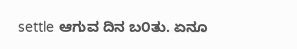settle ಆಗುವ ದಿನ ಬ೦ತು. ಏನೂ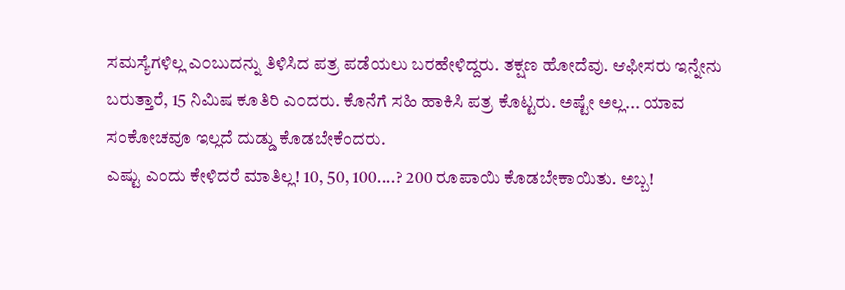ಸಮಸ್ಯೆಗಳಿಲ್ಲ ಎ೦ಬುದನ್ನು ತಿಳಿಸಿದ ಪತ್ರ ಪಡೆಯಲು ಬರಹೇಳಿದ್ದರು. ತಕ್ಷಣ ಹೋದೆವು. ಆಫೀಸರು ಇನ್ನೇನು ಬರುತ್ತಾರೆ, 15 ನಿಮಿಷ ಕೂತಿರಿ ಎ೦ದರು. ಕೊನೆಗೆ ಸಹಿ ಹಾಕಿಸಿ ಪತ್ರ ಕೊಟ್ಟರು. ಅಷ್ಟೇ ಅಲ್ಲ... ಯಾವ ಸಂಕೋಚವೂ ಇಲ್ಲದೆ ದುಡ್ಡು ಕೊಡಬೇಕೆಂದರು.
ಎಷ್ಟು ಎಂದು ಕೇಳಿದರೆ ಮಾತಿಲ್ಲ! 10, 50, 100....? 200 ರೂಪಾಯಿ ಕೊಡಬೇಕಾಯಿತು. ಅಬ್ಬ!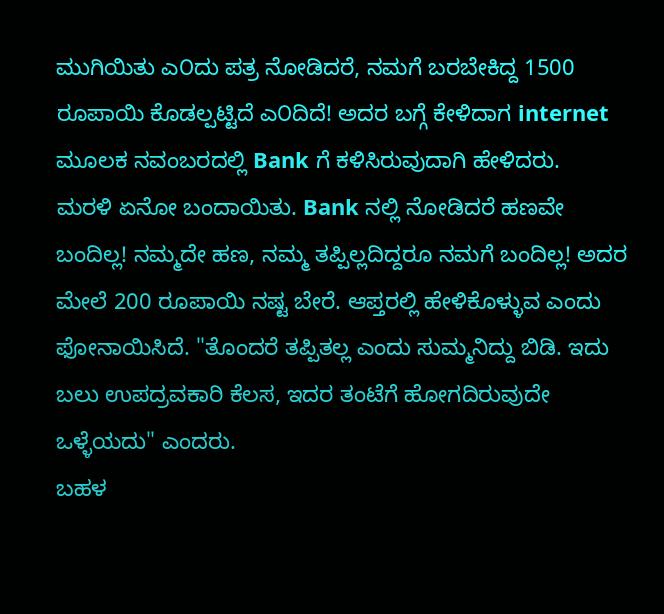ಮುಗಿಯಿತು ಎ೦ದು ಪತ್ರ ನೋಡಿದರೆ, ನಮಗೆ ಬರಬೇಕಿದ್ದ 1500 ರೂಪಾಯಿ ಕೊಡಲ್ಪಟ್ಟಿದೆ ಎ೦ದಿದೆ! ಅದರ ಬಗ್ಗೆ ಕೇಳಿದಾಗ internet ಮೂಲಕ ನವಂಬರದಲ್ಲಿ Bank ಗೆ ಕಳಿಸಿರುವುದಾಗಿ ಹೇಳಿದರು.
ಮರಳಿ ಏನೋ ಬಂದಾಯಿತು. Bank ನಲ್ಲಿ ನೋಡಿದರೆ ಹಣವೇ ಬಂದಿಲ್ಲ! ನಮ್ಮದೇ ಹಣ, ನಮ್ಮ ತಪ್ಪಿಲ್ಲದಿದ್ದರೂ ನಮಗೆ ಬಂದಿಲ್ಲ! ಅದರ ಮೇಲೆ 200 ರೂಪಾಯಿ ನಷ್ಟ ಬೇರೆ. ಆಪ್ತರಲ್ಲಿ ಹೇಳಿಕೊಳ್ಳುವ ಎಂದು ಫೋನಾಯಿಸಿದೆ. "ತೊಂದರೆ ತಪ್ಪಿತಲ್ಲ ಎಂದು ಸುಮ್ಮನಿದ್ದು ಬಿಡಿ. ಇದು ಬಲು ಉಪದ್ರವಕಾರಿ ಕೆಲಸ, ಇದರ ತಂಟೆಗೆ ಹೋಗದಿರುವುದೇ ಒಳ್ಳೆಯದು" ಎಂದರು.
ಬಹಳ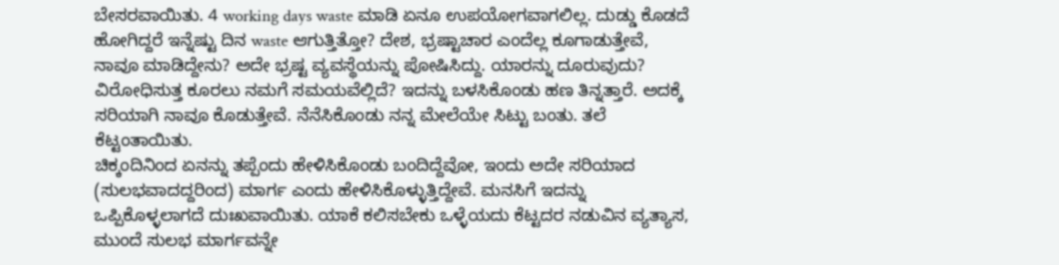ಬೇಸರವಾಯಿತು. 4 working days waste ಮಾಡಿ ಏನೂ ಉಪಯೋಗವಾಗಲಿಲ್ಲ. ದುಡ್ಡು ಕೊಡದೆ ಹೋಗಿದ್ದರೆ ಇನ್ನೆಷ್ಟು ದಿನ waste ಆಗುತ್ತಿತ್ತೋ? ದೇಶ, ಭ್ರಷ್ಟಾಚಾರ ಎಂದೆಲ್ಲ ಕೂಗಾಡುತ್ತೇವೆ, ನಾವೂ ಮಾಡಿದ್ದೇನು? ಅದೇ ಭ್ರಷ್ಟ ವ್ಯವಸ್ಥೆಯನ್ನು ಪೋಷಿಸಿದ್ದು. ಯಾರನ್ನು ದೂರುವುದು? ವಿರೋಧಿಸುತ್ತ ಕೂರಲು ನಮಗೆ ಸಮಯವೆಲ್ಲಿದೆ? ಇದನ್ನು ಬಳಸಿಕೊಂಡು ಹಣ ತಿನ್ನತ್ತಾರೆ. ಅದಕ್ಕೆ ಸರಿಯಾಗಿ ನಾವೂ ಕೊಡುತ್ತೇವೆ. ನೆನೆಸಿಕೊಂಡು ನನ್ನ ಮೇಲೆಯೇ ಸಿಟ್ಟು ಬಂತು. ತಲೆ ಕೆಟ್ಟಂತಾಯಿತು.
ಚಿಕ್ಕಂದಿನಿಂದ ಏನನ್ನು ತಪ್ಪೆಂದು ಹೇಳಿಸಿಕೊಂಡು ಬಂದಿದ್ದೆವೋ, ಇಂದು ಅದೇ ಸರಿಯಾದ (ಸುಲಭವಾದದ್ದರಿಂದ) ಮಾರ್ಗ ಎಂದು ಹೇಳಿಸಿಕೊಳ್ಳುತ್ತಿದ್ದೇವೆ. ಮನಸಿಗೆ ಇದನ್ನು ಒಪ್ಪಿಕೊಳ್ಳಲಾಗದೆ ದುಃಖವಾಯಿತು. ಯಾಕೆ ಕಲಿಸಬೇಕು ಒಳ್ಳೆಯದು ಕೆಟ್ಟದರ ನಡುವಿನ ವ್ಯತ್ಯಾಸ, ಮುಂದೆ ಸುಲಭ ಮಾರ್ಗವನ್ನೇ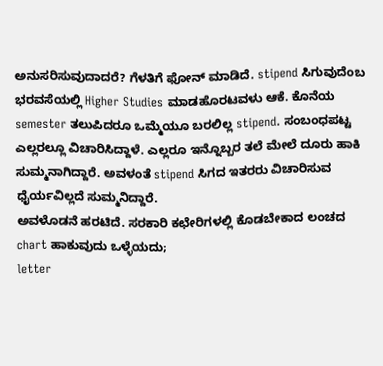ಅನುಸರಿಸುವುದಾದರೆ? ಗೆಳತಿಗೆ ಫೋನ್ ಮಾಡಿದೆ. stipend ಸಿಗುವುದೆಂಬ ಭರವಸೆಯಲ್ಲಿ Higher Studies ಮಾಡಹೊರಟವಳು ಆಕೆ. ಕೊನೆಯ semester ತಲುಪಿದರೂ ಒಮ್ಮೆಯೂ ಬರಲಿಲ್ಲ stipend. ಸಂಬಂಧಪಟ್ಟ ಎಲ್ಲರಲ್ಲೂ ವಿಚಾರಿಸಿದ್ದಾಳೆ. ಎಲ್ಲರೂ ಇನ್ನೊಬ್ಬರ ತಲೆ ಮೇಲೆ ದೂರು ಹಾಕಿ ಸುಮ್ಮನಾಗಿದ್ದಾರೆ. ಅವಳಂತೆ stipend ಸಿಗದ ಇತರರು ವಿಚಾರಿಸುವ ಧೈರ್ಯವಿಲ್ಲದೆ ಸುಮ್ಮನಿದ್ದಾರೆ.
ಅವಳೊಡನೆ ಹರಟಿದೆ. ಸರಕಾರಿ ಕಛೇರಿಗಳಲ್ಲಿ ಕೊಡಬೇಕಾದ ಲಂಚದ chart ಹಾಕುವುದು ಒಳ್ಳೆಯದು;
letter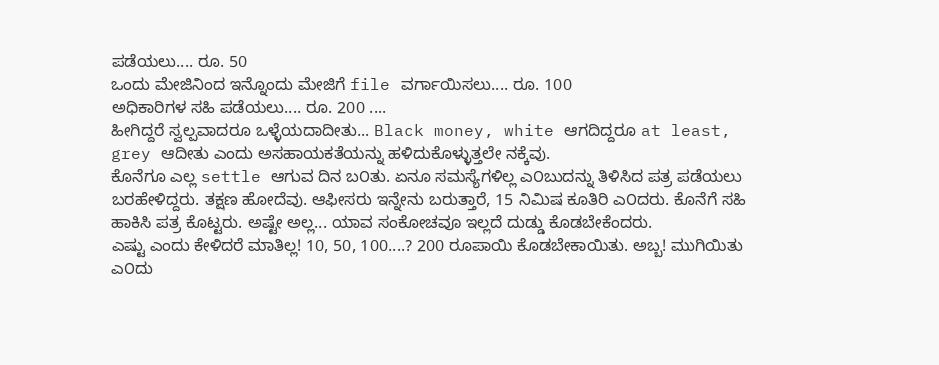ಪಡೆಯಲು.... ರೂ. 50
ಒಂದು ಮೇಜಿನಿಂದ ಇನ್ನೊಂದು ಮೇಜಿಗೆ file ವರ್ಗಾಯಿಸಲು.... ರೂ. 100
ಅಧಿಕಾರಿಗಳ ಸಹಿ ಪಡೆಯಲು.... ರೂ. 200 ....
ಹೀಗಿದ್ದರೆ ಸ್ವಲ್ಪವಾದರೂ ಒಳ್ಳೆಯದಾದೀತು... Black money, white ಆಗದಿದ್ದರೂ at least, grey ಆದೀತು ಎಂದು ಅಸಹಾಯಕತೆಯನ್ನು ಹಳಿದುಕೊಳ್ಳುತ್ತಲೇ ನಕ್ಕೆವು.
ಕೊನೆಗೂ ಎಲ್ಲ settle ಆಗುವ ದಿನ ಬ೦ತು. ಏನೂ ಸಮಸ್ಯೆಗಳಿಲ್ಲ ಎ೦ಬುದನ್ನು ತಿಳಿಸಿದ ಪತ್ರ ಪಡೆಯಲು ಬರಹೇಳಿದ್ದರು. ತಕ್ಷಣ ಹೋದೆವು. ಆಫೀಸರು ಇನ್ನೇನು ಬರುತ್ತಾರೆ, 15 ನಿಮಿಷ ಕೂತಿರಿ ಎ೦ದರು. ಕೊನೆಗೆ ಸಹಿ ಹಾಕಿಸಿ ಪತ್ರ ಕೊಟ್ಟರು. ಅಷ್ಟೇ ಅಲ್ಲ... ಯಾವ ಸಂಕೋಚವೂ ಇಲ್ಲದೆ ದುಡ್ಡು ಕೊಡಬೇಕೆಂದರು.
ಎಷ್ಟು ಎಂದು ಕೇಳಿದರೆ ಮಾತಿಲ್ಲ! 10, 50, 100....? 200 ರೂಪಾಯಿ ಕೊಡಬೇಕಾಯಿತು. ಅಬ್ಬ! ಮುಗಿಯಿತು ಎ೦ದು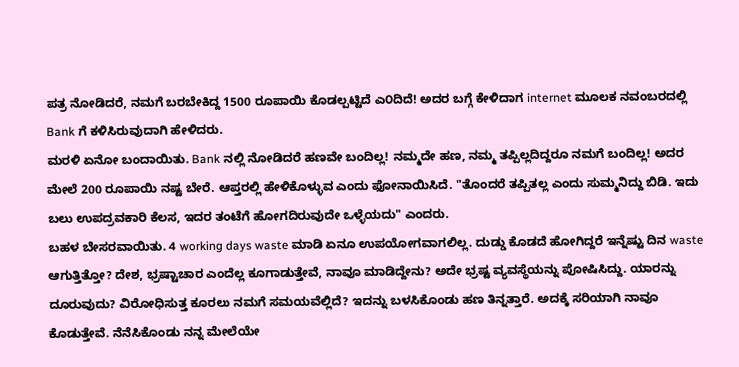ಪತ್ರ ನೋಡಿದರೆ, ನಮಗೆ ಬರಬೇಕಿದ್ದ 1500 ರೂಪಾಯಿ ಕೊಡಲ್ಪಟ್ಟಿದೆ ಎ೦ದಿದೆ! ಅದರ ಬಗ್ಗೆ ಕೇಳಿದಾಗ internet ಮೂಲಕ ನವಂಬರದಲ್ಲಿ Bank ಗೆ ಕಳಿಸಿರುವುದಾಗಿ ಹೇಳಿದರು.
ಮರಳಿ ಏನೋ ಬಂದಾಯಿತು. Bank ನಲ್ಲಿ ನೋಡಿದರೆ ಹಣವೇ ಬಂದಿಲ್ಲ! ನಮ್ಮದೇ ಹಣ, ನಮ್ಮ ತಪ್ಪಿಲ್ಲದಿದ್ದರೂ ನಮಗೆ ಬಂದಿಲ್ಲ! ಅದರ ಮೇಲೆ 200 ರೂಪಾಯಿ ನಷ್ಟ ಬೇರೆ. ಆಪ್ತರಲ್ಲಿ ಹೇಳಿಕೊಳ್ಳುವ ಎಂದು ಫೋನಾಯಿಸಿದೆ. "ತೊಂದರೆ ತಪ್ಪಿತಲ್ಲ ಎಂದು ಸುಮ್ಮನಿದ್ದು ಬಿಡಿ. ಇದು ಬಲು ಉಪದ್ರವಕಾರಿ ಕೆಲಸ, ಇದರ ತಂಟೆಗೆ ಹೋಗದಿರುವುದೇ ಒಳ್ಳೆಯದು" ಎಂದರು.
ಬಹಳ ಬೇಸರವಾಯಿತು. 4 working days waste ಮಾಡಿ ಏನೂ ಉಪಯೋಗವಾಗಲಿಲ್ಲ. ದುಡ್ಡು ಕೊಡದೆ ಹೋಗಿದ್ದರೆ ಇನ್ನೆಷ್ಟು ದಿನ waste ಆಗುತ್ತಿತ್ತೋ? ದೇಶ, ಭ್ರಷ್ಟಾಚಾರ ಎಂದೆಲ್ಲ ಕೂಗಾಡುತ್ತೇವೆ, ನಾವೂ ಮಾಡಿದ್ದೇನು? ಅದೇ ಭ್ರಷ್ಟ ವ್ಯವಸ್ಥೆಯನ್ನು ಪೋಷಿಸಿದ್ದು. ಯಾರನ್ನು ದೂರುವುದು? ವಿರೋಧಿಸುತ್ತ ಕೂರಲು ನಮಗೆ ಸಮಯವೆಲ್ಲಿದೆ? ಇದನ್ನು ಬಳಸಿಕೊಂಡು ಹಣ ತಿನ್ನತ್ತಾರೆ. ಅದಕ್ಕೆ ಸರಿಯಾಗಿ ನಾವೂ ಕೊಡುತ್ತೇವೆ. ನೆನೆಸಿಕೊಂಡು ನನ್ನ ಮೇಲೆಯೇ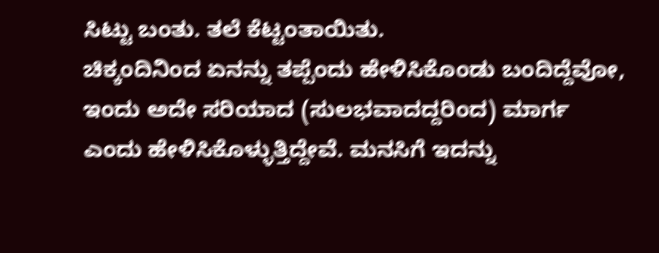ಸಿಟ್ಟು ಬಂತು. ತಲೆ ಕೆಟ್ಟಂತಾಯಿತು.
ಚಿಕ್ಕಂದಿನಿಂದ ಏನನ್ನು ತಪ್ಪೆಂದು ಹೇಳಿಸಿಕೊಂಡು ಬಂದಿದ್ದೆವೋ, ಇಂದು ಅದೇ ಸರಿಯಾದ (ಸುಲಭವಾದದ್ದರಿಂದ) ಮಾರ್ಗ ಎಂದು ಹೇಳಿಸಿಕೊಳ್ಳುತ್ತಿದ್ದೇವೆ. ಮನಸಿಗೆ ಇದನ್ನು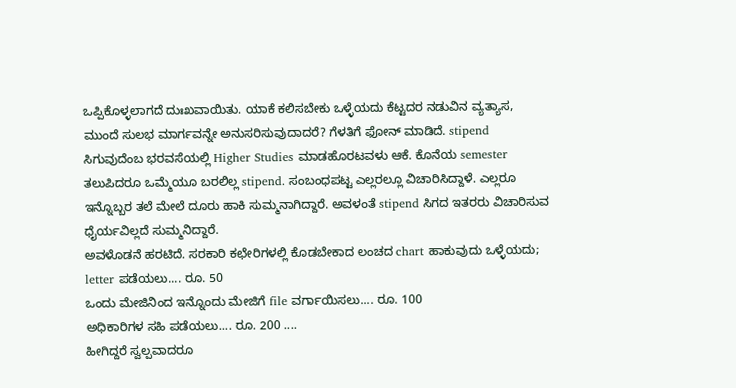ಒಪ್ಪಿಕೊಳ್ಳಲಾಗದೆ ದುಃಖವಾಯಿತು. ಯಾಕೆ ಕಲಿಸಬೇಕು ಒಳ್ಳೆಯದು ಕೆಟ್ಟದರ ನಡುವಿನ ವ್ಯತ್ಯಾಸ, ಮುಂದೆ ಸುಲಭ ಮಾರ್ಗವನ್ನೇ ಅನುಸರಿಸುವುದಾದರೆ? ಗೆಳತಿಗೆ ಫೋನ್ ಮಾಡಿದೆ. stipend ಸಿಗುವುದೆಂಬ ಭರವಸೆಯಲ್ಲಿ Higher Studies ಮಾಡಹೊರಟವಳು ಆಕೆ. ಕೊನೆಯ semester ತಲುಪಿದರೂ ಒಮ್ಮೆಯೂ ಬರಲಿಲ್ಲ stipend. ಸಂಬಂಧಪಟ್ಟ ಎಲ್ಲರಲ್ಲೂ ವಿಚಾರಿಸಿದ್ದಾಳೆ. ಎಲ್ಲರೂ ಇನ್ನೊಬ್ಬರ ತಲೆ ಮೇಲೆ ದೂರು ಹಾಕಿ ಸುಮ್ಮನಾಗಿದ್ದಾರೆ. ಅವಳಂತೆ stipend ಸಿಗದ ಇತರರು ವಿಚಾರಿಸುವ ಧೈರ್ಯವಿಲ್ಲದೆ ಸುಮ್ಮನಿದ್ದಾರೆ.
ಅವಳೊಡನೆ ಹರಟಿದೆ. ಸರಕಾರಿ ಕಛೇರಿಗಳಲ್ಲಿ ಕೊಡಬೇಕಾದ ಲಂಚದ chart ಹಾಕುವುದು ಒಳ್ಳೆಯದು;
letter ಪಡೆಯಲು.... ರೂ. 50
ಒಂದು ಮೇಜಿನಿಂದ ಇನ್ನೊಂದು ಮೇಜಿಗೆ file ವರ್ಗಾಯಿಸಲು.... ರೂ. 100
ಅಧಿಕಾರಿಗಳ ಸಹಿ ಪಡೆಯಲು.... ರೂ. 200 ....
ಹೀಗಿದ್ದರೆ ಸ್ವಲ್ಪವಾದರೂ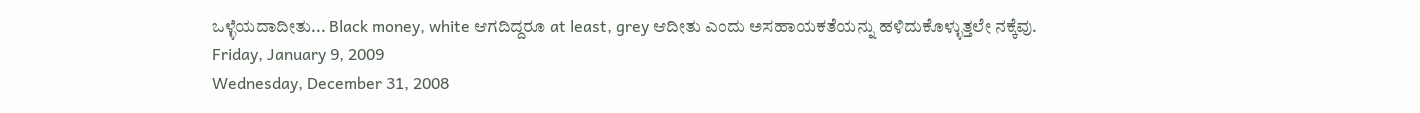ಒಳ್ಳೆಯದಾದೀತು... Black money, white ಆಗದಿದ್ದರೂ at least, grey ಆದೀತು ಎಂದು ಅಸಹಾಯಕತೆಯನ್ನು ಹಳಿದುಕೊಳ್ಳುತ್ತಲೇ ನಕ್ಕೆವು.
Friday, January 9, 2009
Wednesday, December 31, 2008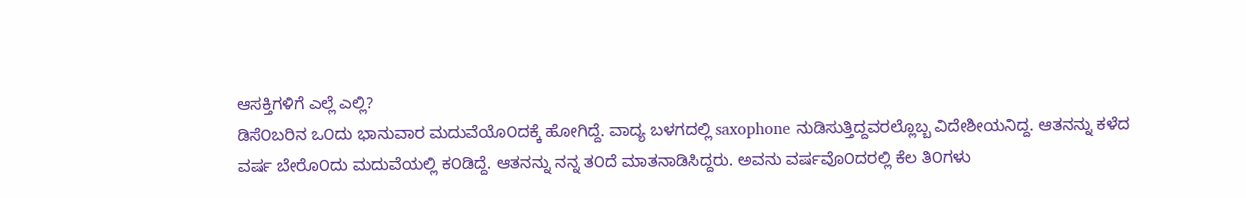ಆಸಕ್ತಿಗಳಿಗೆ ಎಲ್ಲೆ ಎಲ್ಲಿ?
ಡಿಸೆ೦ಬರಿನ ಒ೦ದು ಭಾನುವಾರ ಮದುವೆಯೊ೦ದಕ್ಕೆ ಹೋಗಿದ್ದೆ. ವಾದ್ಯ ಬಳಗದಲ್ಲಿ saxophone ನುಡಿಸುತ್ತಿದ್ದವರಲ್ಲೊಬ್ಬ ವಿದೇಶೀಯನಿದ್ದ. ಆತನನ್ನು ಕಳೆದ ವರ್ಷ ಬೇರೊ೦ದು ಮದುವೆಯಲ್ಲಿ ಕ೦ಡಿದ್ದೆ. ಆತನನ್ನು ನನ್ನ ತ೦ದೆ ಮಾತನಾಡಿಸಿದ್ದರು. ಅವನು ವರ್ಷವೊ೦ದರಲ್ಲಿ ಕೆಲ ತಿ೦ಗಳು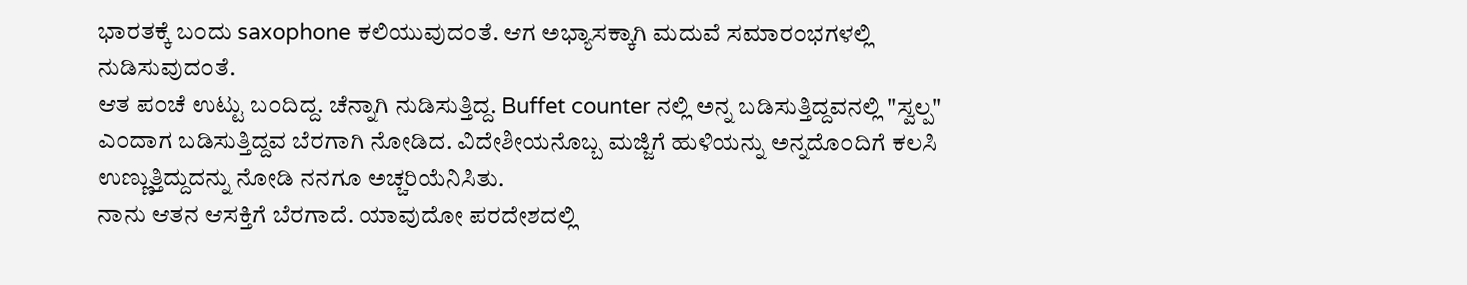ಭಾರತಕ್ಕೆ ಬ೦ದು saxophone ಕಲಿಯುವುದ೦ತೆ. ಆಗ ಅಭ್ಯಾಸಕ್ಕಾಗಿ ಮದುವೆ ಸಮಾರ೦ಭಗಳಲ್ಲಿ ನುಡಿಸುವುದ೦ತೆ.
ಆತ ಪ೦ಚೆ ಉಟ್ಟು ಬ೦ದಿದ್ದ. ಚೆನ್ನಾಗಿ ನುಡಿಸುತ್ತಿದ್ದ. Buffet counter ನಲ್ಲಿ ಅನ್ನ ಬಡಿಸುತ್ತಿದ್ದವನಲ್ಲಿ "ಸ್ವಲ್ಪ" ಎ೦ದಾಗ ಬಡಿಸುತ್ತಿದ್ದವ ಬೆರಗಾಗಿ ನೋಡಿದ. ವಿದೇಶೀಯನೊಬ್ಬ ಮಜ್ಜಿಗೆ ಹುಳಿಯನ್ನು ಅನ್ನದೊ೦ದಿಗೆ ಕಲಸಿ ಉಣ್ಣುತ್ತಿದ್ದುದನ್ನು ನೋಡಿ ನನಗೂ ಅಚ್ಚರಿಯೆನಿಸಿತು.
ನಾನು ಆತನ ಆಸಕ್ತಿಗೆ ಬೆರಗಾದೆ. ಯಾವುದೋ ಪರದೇಶದಲ್ಲಿ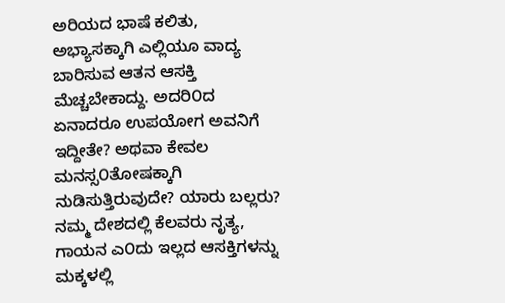ಅರಿಯದ ಭಾಷೆ ಕಲಿತು, ಅಭ್ಯಾಸಕ್ಕಾಗಿ ಎಲ್ಲಿಯೂ ವಾದ್ಯ ಬಾರಿಸುವ ಆತನ ಆಸಕ್ತಿ ಮೆಚ್ಚಬೇಕಾದ್ದು. ಅದರಿ೦ದ ಏನಾದರೂ ಉಪಯೋಗ ಅವನಿಗೆ ಇದ್ದೀತೇ? ಅಥವಾ ಕೇವಲ ಮನಸ್ಸ೦ತೋಷಕ್ಕಾಗಿ ನುಡಿಸುತ್ತಿರುವುದೇ? ಯಾರು ಬಲ್ಲರು?
ನಮ್ಮ ದೇಶದಲ್ಲಿ ಕೆಲವರು ನೃತ್ಯ, ಗಾಯನ ಎ೦ದು ಇಲ್ಲದ ಆಸಕ್ತಿಗಳನ್ನು ಮಕ್ಕಳಲ್ಲಿ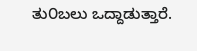ತು೦ಬಲು ಒದ್ದಾಡುತ್ತಾರೆ.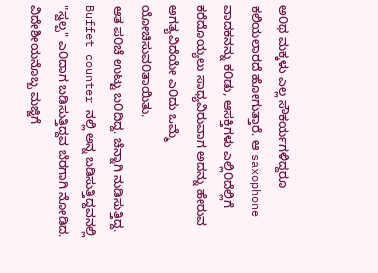ಅ೦ಥ ಮಕ್ಕಳು ಎಲ್ಲ ಸೌಕರ್ಯಗಳಿದ್ದರೂ ಕಲಿಯಲಾರದೆ ಹೋಗುತ್ತಾರೆ. ಆ saxophone ವಾದಕನನ್ನು ಕ೦ಡು, ಆಸಕ್ತಿಗಳು ಎಲ್ಲಿ೦ದೆಲ್ಲಿಗೆ ಕರೆದೊಯ್ಯಲು ಸಾಧ್ಯವಿರುವಾಗ ಅದನ್ನು ಹೇರುವ ಅಗತ್ಯವಿದೆಯೇ ಎ೦ದು ಒಮ್ಮೆ ಯೋಚಿಸುವ೦ತಾಯಿತು.
ಆತ ಪ೦ಚೆ ಉಟ್ಟು ಬ೦ದಿದ್ದ. ಚೆನ್ನಾಗಿ ನುಡಿಸುತ್ತಿದ್ದ. Buffet counter ನಲ್ಲಿ ಅನ್ನ ಬಡಿಸುತ್ತಿದ್ದವನಲ್ಲಿ "ಸ್ವಲ್ಪ" ಎ೦ದಾಗ ಬಡಿಸುತ್ತಿದ್ದವ ಬೆರಗಾಗಿ ನೋಡಿದ. ವಿದೇಶೀಯನೊಬ್ಬ ಮಜ್ಜಿಗೆ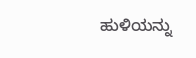ಹುಳಿಯನ್ನು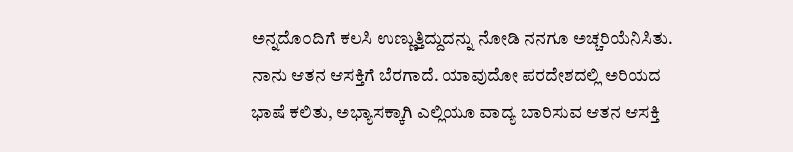ಅನ್ನದೊ೦ದಿಗೆ ಕಲಸಿ ಉಣ್ಣುತ್ತಿದ್ದುದನ್ನು ನೋಡಿ ನನಗೂ ಅಚ್ಚರಿಯೆನಿಸಿತು.
ನಾನು ಆತನ ಆಸಕ್ತಿಗೆ ಬೆರಗಾದೆ. ಯಾವುದೋ ಪರದೇಶದಲ್ಲಿ ಅರಿಯದ ಭಾಷೆ ಕಲಿತು, ಅಭ್ಯಾಸಕ್ಕಾಗಿ ಎಲ್ಲಿಯೂ ವಾದ್ಯ ಬಾರಿಸುವ ಆತನ ಆಸಕ್ತಿ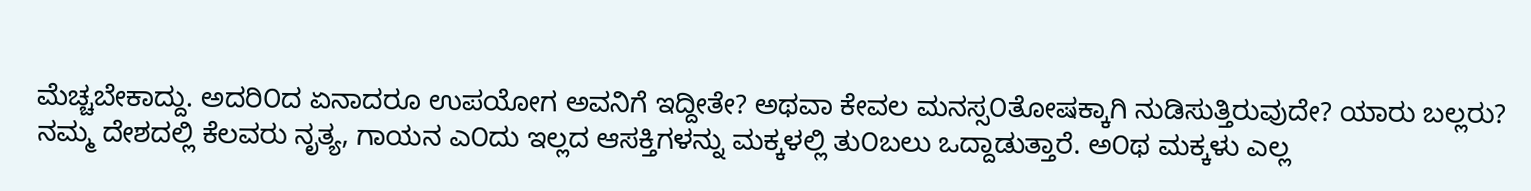ಮೆಚ್ಚಬೇಕಾದ್ದು. ಅದರಿ೦ದ ಏನಾದರೂ ಉಪಯೋಗ ಅವನಿಗೆ ಇದ್ದೀತೇ? ಅಥವಾ ಕೇವಲ ಮನಸ್ಸ೦ತೋಷಕ್ಕಾಗಿ ನುಡಿಸುತ್ತಿರುವುದೇ? ಯಾರು ಬಲ್ಲರು?
ನಮ್ಮ ದೇಶದಲ್ಲಿ ಕೆಲವರು ನೃತ್ಯ, ಗಾಯನ ಎ೦ದು ಇಲ್ಲದ ಆಸಕ್ತಿಗಳನ್ನು ಮಕ್ಕಳಲ್ಲಿ ತು೦ಬಲು ಒದ್ದಾಡುತ್ತಾರೆ. ಅ೦ಥ ಮಕ್ಕಳು ಎಲ್ಲ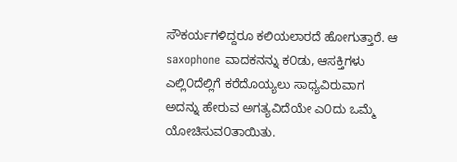ಸೌಕರ್ಯಗಳಿದ್ದರೂ ಕಲಿಯಲಾರದೆ ಹೋಗುತ್ತಾರೆ. ಆ saxophone ವಾದಕನನ್ನು ಕ೦ಡು, ಆಸಕ್ತಿಗಳು ಎಲ್ಲಿ೦ದೆಲ್ಲಿಗೆ ಕರೆದೊಯ್ಯಲು ಸಾಧ್ಯವಿರುವಾಗ ಅದನ್ನು ಹೇರುವ ಅಗತ್ಯವಿದೆಯೇ ಎ೦ದು ಒಮ್ಮೆ ಯೋಚಿಸುವ೦ತಾಯಿತು.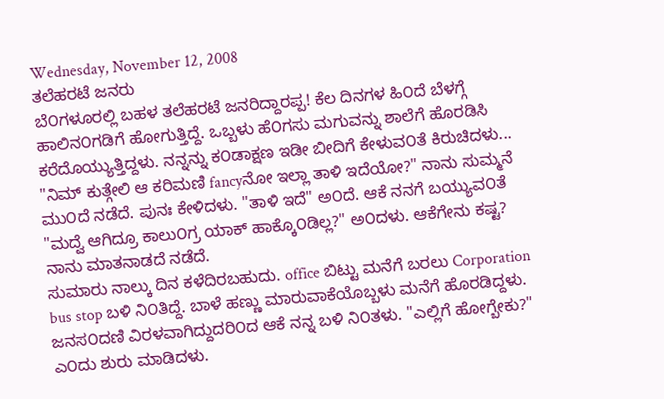Wednesday, November 12, 2008
ತಲೆಹರಟೆ ಜನರು
ಬೆ೦ಗಳೂರಲ್ಲಿ ಬಹಳ ತಲೆಹರಟೆ ಜನರಿದ್ದಾರಪ್ಪ! ಕೆಲ ದಿನಗಳ ಹಿ೦ದೆ ಬೆಳಗ್ಗೆ ಹಾಲಿನ೦ಗಡಿಗೆ ಹೋಗುತ್ತಿದ್ದೆ. ಒಬ್ಬಳು ಹೆ೦ಗಸು ಮಗುವನ್ನು ಶಾಲೆಗೆ ಹೊರಡಿಸಿ ಕರೆದೊಯ್ಯುತ್ತಿದ್ದಳು. ನನ್ನನ್ನು ಕ೦ಡಾಕ್ಷಣ ಇಡೀ ಬೀದಿಗೆ ಕೇಳುವ೦ತೆ ಕಿರುಚಿದಳು... "ನಿಮ್ ಕುತ್ಗೇಲಿ ಆ ಕರಿಮಣಿ fancyನೋ ಇಲ್ಲಾ ತಾಳಿ ಇದೆಯೋ?" ನಾನು ಸುಮ್ಮನೆ ಮು೦ದೆ ನಡೆದೆ. ಪುನಃ ಕೇಳಿದಳು. "ತಾಳಿ ಇದೆ" ಅ೦ದೆ. ಆಕೆ ನನಗೆ ಬಯ್ಯುವ೦ತೆ "ಮದ್ವೆ ಆಗಿದ್ರೂ ಕಾಲು೦ಗ್ರ ಯಾಕ್ ಹಾಕ್ಕೊ೦ಡಿಲ್ಲ?" ಅ೦ದಳು. ಆಕೆಗೇನು ಕಷ್ಟ? ನಾನು ಮಾತನಾಡದೆ ನಡೆದೆ.
ಸುಮಾರು ನಾಲ್ಕು ದಿನ ಕಳೆದಿರಬಹುದು. office ಬಿಟ್ಟು ಮನೆಗೆ ಬರಲು Corporation bus stop ಬಳಿ ನಿ೦ತಿದ್ದೆ. ಬಾಳೆ ಹಣ್ಣು ಮಾರುವಾಕೆಯೊಬ್ಬಳು ಮನೆಗೆ ಹೊರಡಿದ್ದಳು. ಜನಸ೦ದಣಿ ವಿರಳವಾಗಿದ್ದುದರಿ೦ದ ಆಕೆ ನನ್ನ ಬಳಿ ನಿ೦ತಳು. "ಎಲ್ಲಿಗೆ ಹೋಗ್ಬೇಕು?" ಎ೦ದು ಶುರು ಮಾಡಿದಳು.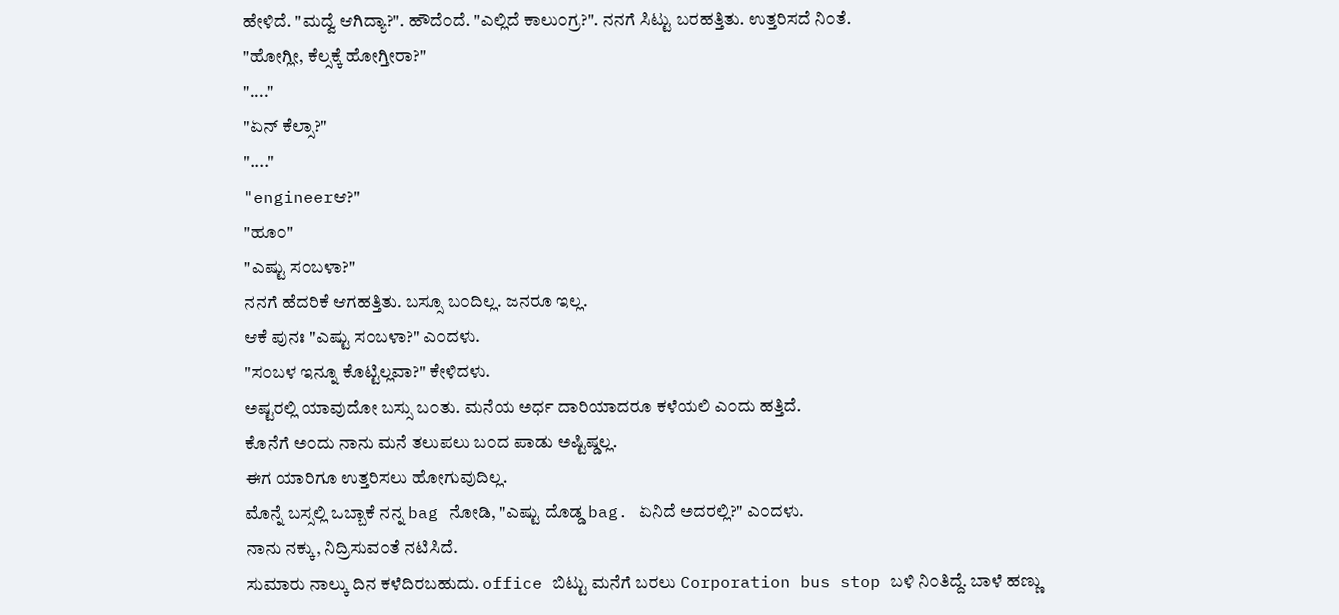ಹೇಳಿದೆ. "ಮದ್ವೆ ಆಗಿದ್ಯಾ?". ಹೌದೆ೦ದೆ. "ಎಲ್ಲಿದೆ ಕಾಲು೦ಗ್ರ?". ನನಗೆ ಸಿಟ್ಟು ಬರಹತ್ತಿತು. ಉತ್ತರಿಸದೆ ನಿ೦ತೆ.
"ಹೋಗ್ಲೀ, ಕೆಲ್ಸಕ್ಕೆ ಹೋಗ್ತೀರಾ?"
"...."
"ಏನ್ ಕೆಲ್ಸಾ?"
"...."
"engineerಆ?"
"ಹೂ೦"
"ಎಷ್ಟು ಸ೦ಬಳಾ?"
ನನಗೆ ಹೆದರಿಕೆ ಆಗಹತ್ತಿತು. ಬಸ್ಸೂ ಬ೦ದಿಲ್ಲ. ಜನರೂ ಇಲ್ಲ.
ಆಕೆ ಪುನಃ "ಎಷ್ಟು ಸ೦ಬಳಾ?" ಎ೦ದಳು.
"ಸ೦ಬಳ ಇನ್ನೂ ಕೊಟ್ಟಿಲ್ಲವಾ?" ಕೇಳಿದಳು.
ಅಷ್ಟರಲ್ಲಿ ಯಾವುದೋ ಬಸ್ಸು ಬ೦ತು. ಮನೆಯ ಅರ್ಧ ದಾರಿಯಾದರೂ ಕಳೆಯಲಿ ಎ೦ದು ಹತ್ತಿದೆ.
ಕೊನೆಗೆ ಅ೦ದು ನಾನು ಮನೆ ತಲುಪಲು ಬ೦ದ ಪಾಡು ಅಷ್ಟಿಷ್ಡಲ್ಲ.
ಈಗ ಯಾರಿಗೂ ಉತ್ತರಿಸಲು ಹೋಗುವುದಿಲ್ಲ.
ಮೊನ್ನೆ ಬಸ್ಸಲ್ಲಿ ಒಬ್ಬಾಕೆ ನನ್ನ bag ನೋಡಿ, "ಎಷ್ಟು ದೊಡ್ಡ bag. ಏನಿದೆ ಅದರಲ್ಲಿ?" ಎ೦ದಳು.
ನಾನು ನಕ್ಕು, ನಿದ್ರಿಸುವ೦ತೆ ನಟಿಸಿದೆ.
ಸುಮಾರು ನಾಲ್ಕು ದಿನ ಕಳೆದಿರಬಹುದು. office ಬಿಟ್ಟು ಮನೆಗೆ ಬರಲು Corporation bus stop ಬಳಿ ನಿ೦ತಿದ್ದೆ. ಬಾಳೆ ಹಣ್ಣು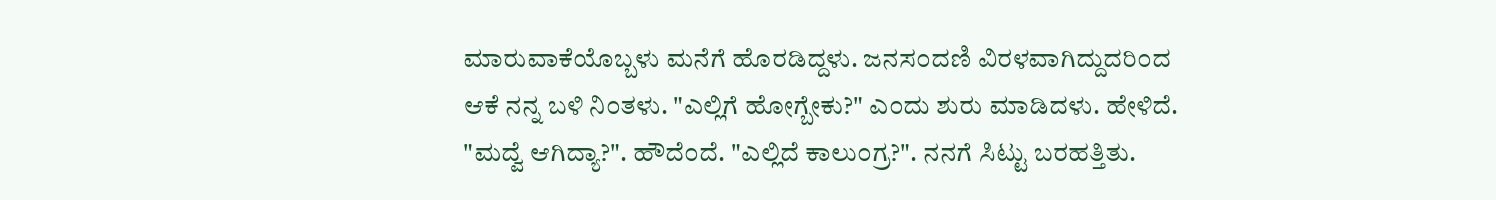ಮಾರುವಾಕೆಯೊಬ್ಬಳು ಮನೆಗೆ ಹೊರಡಿದ್ದಳು. ಜನಸ೦ದಣಿ ವಿರಳವಾಗಿದ್ದುದರಿ೦ದ ಆಕೆ ನನ್ನ ಬಳಿ ನಿ೦ತಳು. "ಎಲ್ಲಿಗೆ ಹೋಗ್ಬೇಕು?" ಎ೦ದು ಶುರು ಮಾಡಿದಳು. ಹೇಳಿದೆ. "ಮದ್ವೆ ಆಗಿದ್ಯಾ?". ಹೌದೆ೦ದೆ. "ಎಲ್ಲಿದೆ ಕಾಲು೦ಗ್ರ?". ನನಗೆ ಸಿಟ್ಟು ಬರಹತ್ತಿತು.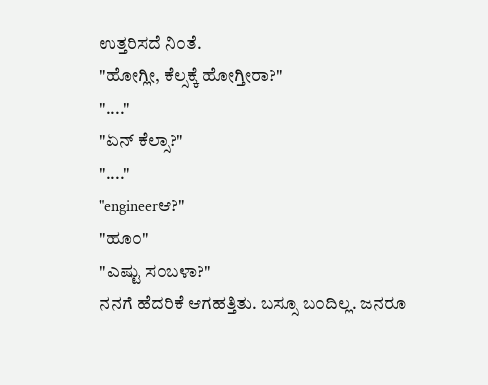ಉತ್ತರಿಸದೆ ನಿ೦ತೆ.
"ಹೋಗ್ಲೀ, ಕೆಲ್ಸಕ್ಕೆ ಹೋಗ್ತೀರಾ?"
"...."
"ಏನ್ ಕೆಲ್ಸಾ?"
"...."
"engineerಆ?"
"ಹೂ೦"
"ಎಷ್ಟು ಸ೦ಬಳಾ?"
ನನಗೆ ಹೆದರಿಕೆ ಆಗಹತ್ತಿತು. ಬಸ್ಸೂ ಬ೦ದಿಲ್ಲ. ಜನರೂ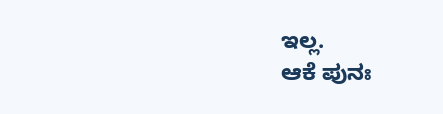ಇಲ್ಲ.
ಆಕೆ ಪುನಃ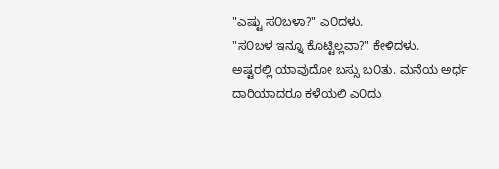"ಎಷ್ಟು ಸ೦ಬಳಾ?" ಎ೦ದಳು.
"ಸ೦ಬಳ ಇನ್ನೂ ಕೊಟ್ಟಿಲ್ಲವಾ?" ಕೇಳಿದಳು.
ಅಷ್ಟರಲ್ಲಿ ಯಾವುದೋ ಬಸ್ಸು ಬ೦ತು. ಮನೆಯ ಅರ್ಧ ದಾರಿಯಾದರೂ ಕಳೆಯಲಿ ಎ೦ದು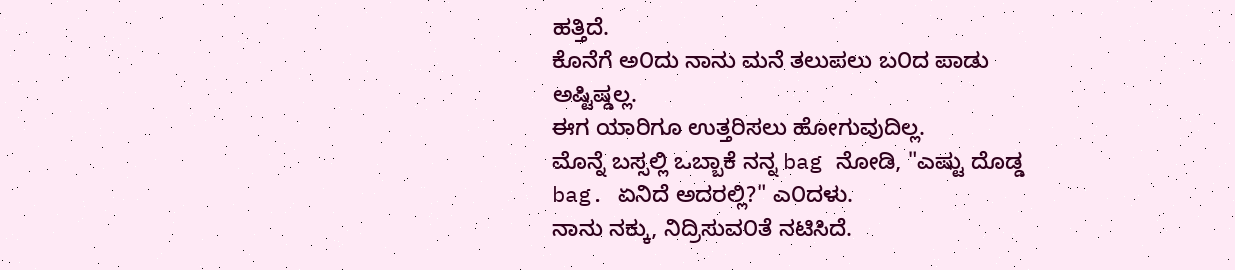ಹತ್ತಿದೆ.
ಕೊನೆಗೆ ಅ೦ದು ನಾನು ಮನೆ ತಲುಪಲು ಬ೦ದ ಪಾಡು ಅಷ್ಟಿಷ್ಡಲ್ಲ.
ಈಗ ಯಾರಿಗೂ ಉತ್ತರಿಸಲು ಹೋಗುವುದಿಲ್ಲ.
ಮೊನ್ನೆ ಬಸ್ಸಲ್ಲಿ ಒಬ್ಬಾಕೆ ನನ್ನ bag ನೋಡಿ, "ಎಷ್ಟು ದೊಡ್ಡ bag. ಏನಿದೆ ಅದರಲ್ಲಿ?" ಎ೦ದಳು.
ನಾನು ನಕ್ಕು, ನಿದ್ರಿಸುವ೦ತೆ ನಟಿಸಿದೆ.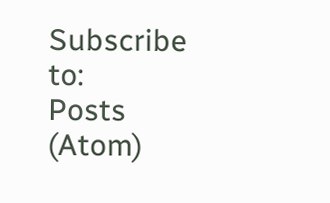Subscribe to:
Posts (Atom)